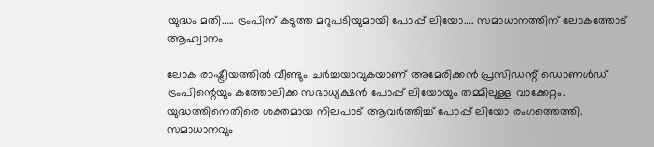യുദ്ധം മതി….. ട്രംപിന് കടുത്ത മറുപടിയുമായി പോപ്പ് ലിയോ…. സമാധാനത്തിന് ലോകത്തോട് ആഹ്വാനം

ലോക രാഷ്ട്രീയത്തിൽ വീണ്ടും ചർച്ചയാവുകയാണ് അമേരിക്കൻ പ്രസിഡന്റ് ഡൊണൾഡ് ട്രംപിന്റെയും കത്തോലിക്ക സഭാധ്യക്ഷൻ പോപ്പ് ലിയോയും തമ്മിലുള്ള വാക്കേറ്റം.
യുദ്ധത്തിനെതിരെ ശക്തമായ നിലപാട് ആവർത്തിച്ച് പോപ്പ് ലിയോ രംഗത്തെത്തി. സമാധാനവും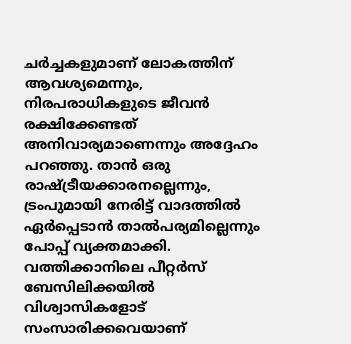ചർച്ചകളുമാണ് ലോകത്തിന് ആവശ്യമെന്നും, നിരപരാധികളുടെ ജീവൻ രക്ഷിക്കേണ്ടത് അനിവാര്യമാണെന്നും അദ്ദേഹം പറഞ്ഞു. താൻ ഒരു രാഷ്ട്രീയക്കാരനല്ലെന്നും, ട്രംപുമായി നേരിട്ട് വാദത്തിൽ ഏർപ്പെടാൻ താൽപര്യമില്ലെന്നും പോപ്പ് വ്യക്തമാക്കി.
വത്തിക്കാനിലെ പീറ്റർസ് ബേസിലിക്കയിൽ വിശ്വാസികളോട് സംസാരിക്കവെയാണ്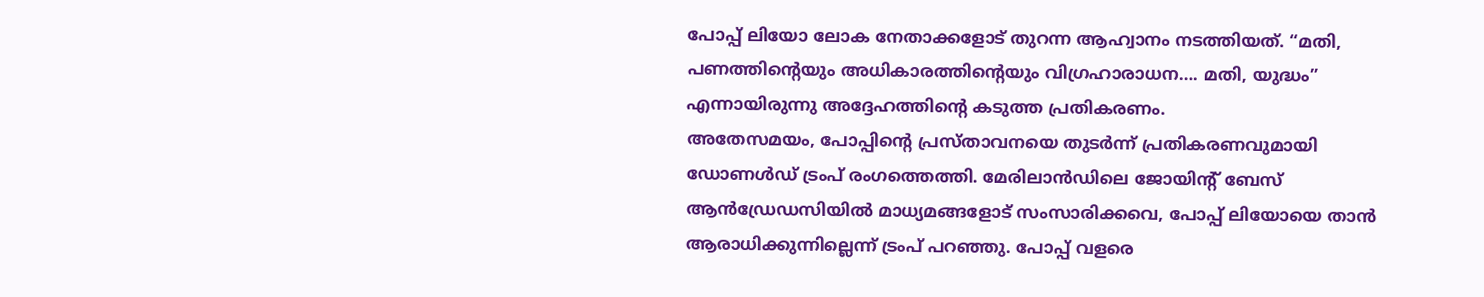പോപ്പ് ലിയോ ലോക നേതാക്കളോട് തുറന്ന ആഹ്വാനം നടത്തിയത്. “മതി, പണത്തിന്റെയും അധികാരത്തിന്റെയും വിഗ്രഹാരാധന…. മതി, യുദ്ധം” എന്നായിരുന്നു അദ്ദേഹത്തിന്റെ കടുത്ത പ്രതികരണം.
അതേസമയം, പോപ്പിന്റെ പ്രസ്താവനയെ തുടർന്ന് പ്രതികരണവുമായി ഡോണൾഡ് ട്രംപ് രംഗത്തെത്തി. മേരിലാൻഡിലെ ജോയിന്റ് ബേസ് ആൻഡ്രേഡസിയിൽ മാധ്യമങ്ങളോട് സംസാരിക്കവെ, പോപ്പ് ലിയോയെ താൻ ആരാധിക്കുന്നില്ലെന്ന് ട്രംപ് പറഞ്ഞു. പോപ്പ് വളരെ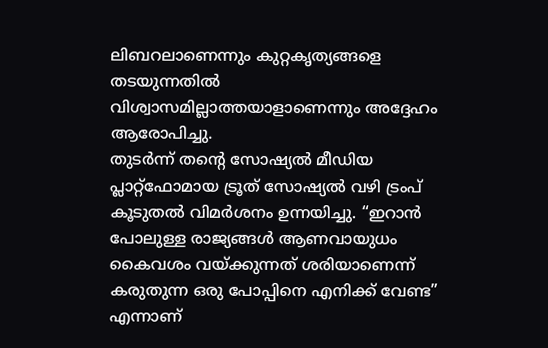ലിബറലാണെന്നും കുറ്റകൃത്യങ്ങളെ തടയുന്നതിൽ വിശ്വാസമില്ലാത്തയാളാണെന്നും അദ്ദേഹം ആരോപിച്ചു.
തുടർന്ന് തന്റെ സോഷ്യൽ മീഡിയ പ്ലാറ്റ്ഫോമായ ട്രൂത് സോഷ്യൽ വഴി ട്രംപ് കൂടുതൽ വിമർശനം ഉന്നയിച്ചു. “ഇറാൻ പോലുള്ള രാജ്യങ്ങൾ ആണവായുധം കൈവശം വയ്ക്കുന്നത് ശരിയാണെന്ന് കരുതുന്ന ഒരു പോപ്പിനെ എനിക്ക് വേണ്ട” എന്നാണ്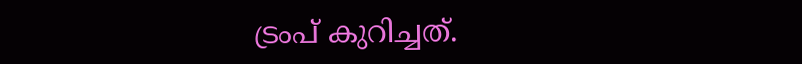ട്രംപ് കുറിച്ചത്.